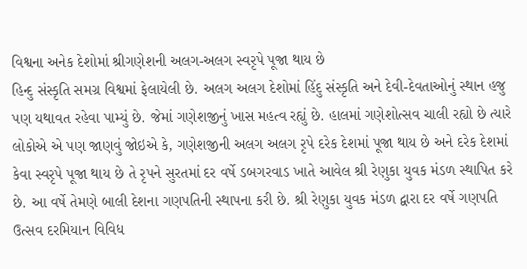વિશ્વના અનેક દેશોમાં શ્રીગણેશની અલગ-અલગ સ્વરૃપે પૂજા થાય છે
હિન્દુ સંસ્કૃતિ સમગ્ર વિશ્વમાં ફેલાયેલી છે. અલગ અલગ દેશોમાં હિંદુ સંસ્કૃતિ અને દેવી-દેવતાઓનું સ્થાન હજુ પણ યથાવત રહેવા પામ્યું છે. જેમાં ગણેશજીનું ખાસ મહત્વ રહ્યું છે. હાલમાં ગણેશોત્સવ ચાલી રહ્યો છે ત્યારે લોકોએ એ પણ જાણવું જોઇએ કે, ગણેશજીની અલગ અલગ રૃપે દરેક દેશમાં પૂજા થાય છે અને દરેક દેશમાં કેવા સ્વરૃપે પૂજા થાય છે તે રૃપને સુરતમાં દર વર્ષે ડબગરવાડ ખાતે આવેલ શ્રી રેણુકા યુવક મંડળ સ્થાપિત કરે છે. આ વર્ષે તેમણે બાલી દેશના ગણપતિની સ્થાપના કરી છે. શ્રી રેણુકા યુવક મંડળ દ્વારા દર વર્ષે ગણપતિ ઉત્સવ દરમિયાન વિવિધ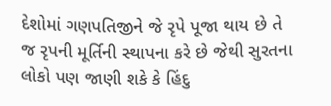દેશોમાં ગણપતિજીને જે રૃપે પૂજા થાય છે તે જ રૃપની મૂર્તિની સ્થાપના કરે છે જેથી સુરતના લોકો પણ જાણી શકે કે હિંદુ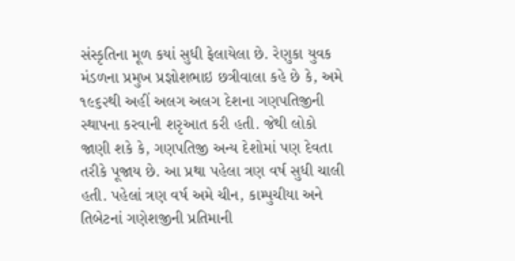સંસ્કૃતિના મૂળ કયાં સુધી ફેલાયેલા છે. રેણુકા યુવક મંડળના પ્રમુખ પ્રજ્ઞોશભાઇ છત્રીવાલા કહે છે કે, અમે ૧૯૬૨થી અહીં અલગ અલગ દેશના ગણપતિજીની સ્થાપના કરવાની શરૃઆત કરી હતી. જેથી લોકો જાણી શકે કે, ગણપતિજી અન્ય દેશોમાં પણ દેવતા તરીકે પૂજાય છે. આ પ્રથા પહેલા ત્રણ વર્ષ સુધી ચાલી હતી. પહેલાં ત્રણ વર્ષ અમે ચીન, કામ્પુચીયા અને તિબેટનાં ગણેશજીની પ્રતિમાની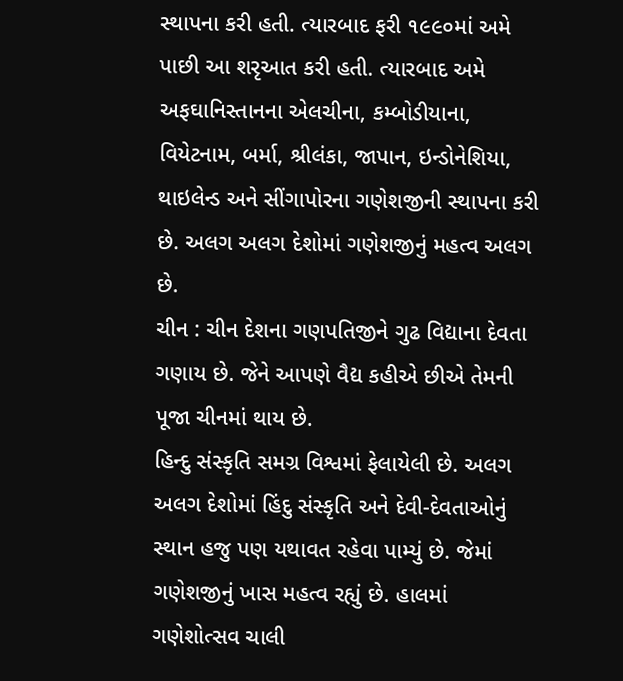સ્થાપના કરી હતી. ત્યારબાદ ફરી ૧૯૯૦માં અમે પાછી આ શરૃઆત કરી હતી. ત્યારબાદ અમે અફઘાનિસ્તાનના એલચીના, કમ્બોડીયાના, વિયેટનામ, બર્મા, શ્રીલંકા, જાપાન, ઇન્ડોનેશિયા, થાઇલેન્ડ અને સીંગાપોરના ગણેશજીની સ્થાપના કરી છે. અલગ અલગ દેશોમાં ગણેશજીનું મહત્વ અલગ છે.
ચીન : ચીન દેશના ગણપતિજીને ગુઢ વિદ્યાના દેવતા ગણાય છે. જેને આપણે વૈદ્ય કહીએ છીએ તેમની પૂજા ચીનમાં થાય છે.
હિન્દુ સંસ્કૃતિ સમગ્ર વિશ્વમાં ફેલાયેલી છે. અલગ અલગ દેશોમાં હિંદુ સંસ્કૃતિ અને દેવી-દેવતાઓનું સ્થાન હજુ પણ યથાવત રહેવા પામ્યું છે. જેમાં ગણેશજીનું ખાસ મહત્વ રહ્યું છે. હાલમાં ગણેશોત્સવ ચાલી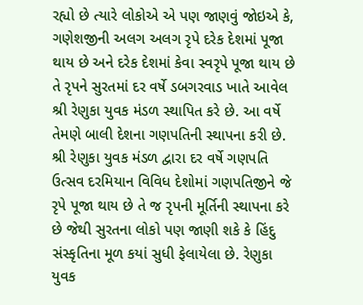રહ્યો છે ત્યારે લોકોએ એ પણ જાણવું જોઇએ કે, ગણેશજીની અલગ અલગ રૃપે દરેક દેશમાં પૂજા થાય છે અને દરેક દેશમાં કેવા સ્વરૃપે પૂજા થાય છે તે રૃપને સુરતમાં દર વર્ષે ડબગરવાડ ખાતે આવેલ શ્રી રેણુકા યુવક મંડળ સ્થાપિત કરે છે. આ વર્ષે તેમણે બાલી દેશના ગણપતિની સ્થાપના કરી છે. શ્રી રેણુકા યુવક મંડળ દ્વારા દર વર્ષે ગણપતિ ઉત્સવ દરમિયાન વિવિધ દેશોમાં ગણપતિજીને જે રૃપે પૂજા થાય છે તે જ રૃપની મૂર્તિની સ્થાપના કરે છે જેથી સુરતના લોકો પણ જાણી શકે કે હિંદુ સંસ્કૃતિના મૂળ કયાં સુધી ફેલાયેલા છે. રેણુકા યુવક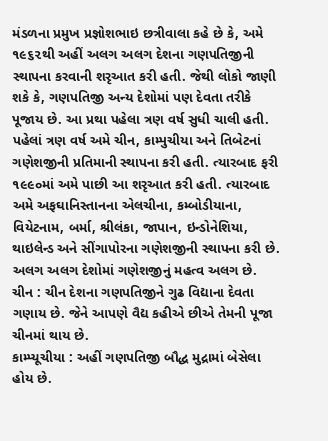મંડળના પ્રમુખ પ્રજ્ઞોશભાઇ છત્રીવાલા કહે છે કે, અમે ૧૯૬૨થી અહીં અલગ અલગ દેશના ગણપતિજીની સ્થાપના કરવાની શરૃઆત કરી હતી. જેથી લોકો જાણી શકે કે, ગણપતિજી અન્ય દેશોમાં પણ દેવતા તરીકે પૂજાય છે. આ પ્રથા પહેલા ત્રણ વર્ષ સુધી ચાલી હતી. પહેલાં ત્રણ વર્ષ અમે ચીન, કામ્પુચીયા અને તિબેટનાં ગણેશજીની પ્રતિમાની સ્થાપના કરી હતી. ત્યારબાદ ફરી ૧૯૯૦માં અમે પાછી આ શરૃઆત કરી હતી. ત્યારબાદ અમે અફઘાનિસ્તાનના એલચીના, કમ્બોડીયાના, વિયેટનામ, બર્મા, શ્રીલંકા, જાપાન, ઇન્ડોનેશિયા, થાઇલેન્ડ અને સીંગાપોરના ગણેશજીની સ્થાપના કરી છે. અલગ અલગ દેશોમાં ગણેશજીનું મહત્વ અલગ છે.
ચીન : ચીન દેશના ગણપતિજીને ગુઢ વિદ્યાના દેવતા ગણાય છે. જેને આપણે વૈદ્ય કહીએ છીએ તેમની પૂજા ચીનમાં થાય છે.
કામ્પ્યૂચીયા : અહીં ગણપતિજી બૌદ્ધ મુદ્રામાં બેસેલા હોય છે.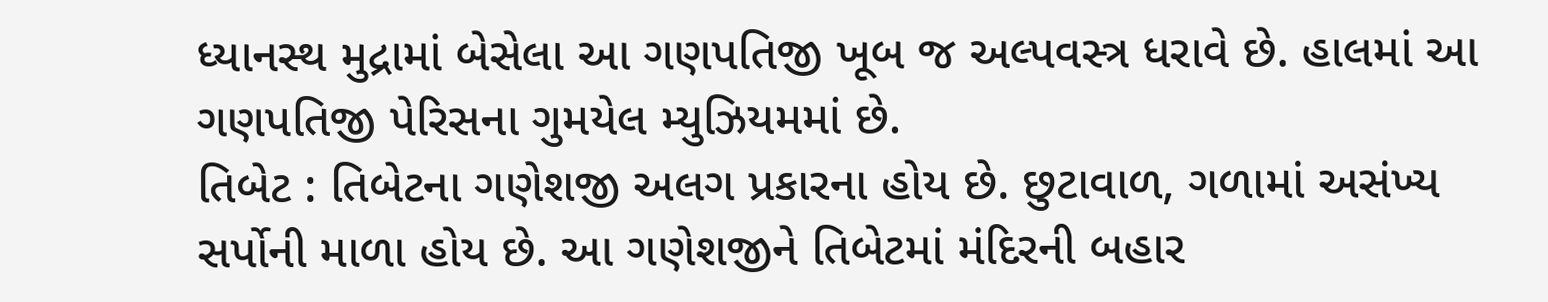ધ્યાનસ્થ મુદ્રામાં બેસેલા આ ગણપતિજી ખૂબ જ અલ્પવસ્ત્ર ધરાવે છે. હાલમાં આ ગણપતિજી પેરિસના ગુમયેલ મ્યુઝિયમમાં છે.
તિબેટ : તિબેટના ગણેશજી અલગ પ્રકારના હોય છે. છુટાવાળ, ગળામાં અસંખ્ય સર્પોની માળા હોય છે. આ ગણેશજીને તિબેટમાં મંદિરની બહાર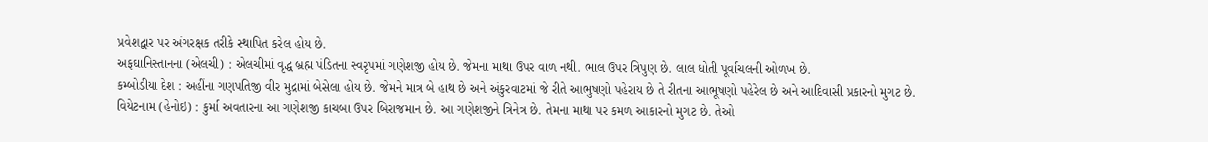પ્રવેશદ્વાર પર અંગરક્ષક તરીકે સ્થાપિત કરેલ હોય છે.
અફઘાનિસ્તાનના (એલચી) : એલચીમાં વૃદ્ધ બ્રહ્મ પંડિતના સ્વરૃપમાં ગણેશજી હોય છે. જેમના માથા ઉપર વાળ નથી. ભાલ ઉપર ત્રિપુણ છે. લાલ ધોતી પૂર્વાચલની ઓળખ છે.
કમ્બોડીયા દેશ : અહીંના ગણપતિજી વીર મુદ્રામાં બેસેલા હોય છે. જેમને માત્ર બે હાથ છે અને અંકુરવાટમાં જે રીતે આભુષણો પહેરાય છે તે રીતના આભૂષણો પહેરેલ છે અને આદિવાસી પ્રકારનો મુગટ છે.
વિયેટનામ (હેનોઇ) : કુર્મા અવતારના આ ગણેશજી કાચબા ઉપર બિરાજમાન છે. આ ગણેશજીને ત્રિનેત્ર છે. તેમના માથા પર કમળ આકારનો મુગટ છે. તેઓ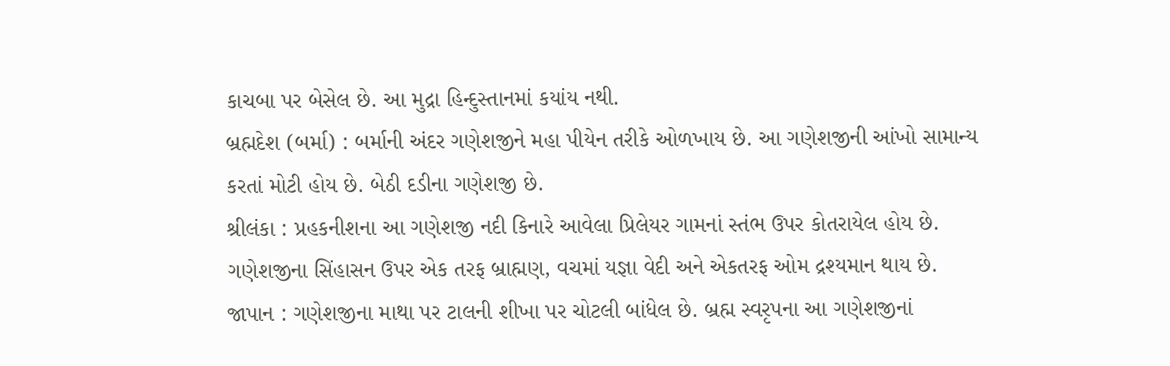કાચબા પર બેસેલ છે. આ મુદ્રા હિન્દુસ્તાનમાં કયાંય નથી.
બ્રહ્મદેશ (બર્મા) : બર્માની અંદર ગણેશજીને મહા પીયેન તરીકે ઓળખાય છે. આ ગણેશજીની આંખો સામાન્ય કરતાં મોટી હોય છે. બેઠી દડીના ગણેશજી છે.
શ્રીલંકા : પ્રહકનીશના આ ગણેશજી નદી કિનારે આવેલા પ્રિલેયર ગામનાં સ્તંભ ઉપર કોતરાયેલ હોય છે. ગણેશજીના સિંહાસન ઉપર એક તરફ બ્રાહ્મણ, વચમાં યજ્ઞા વેદી અને એકતરફ ઓમ દ્રશ્યમાન થાય છે.
જાપાન : ગણેશજીના માથા પર ટાલની શીખા પર ચોટલી બાંધેલ છે. બ્રહ્મ સ્વરૃપના આ ગણેશજીનાં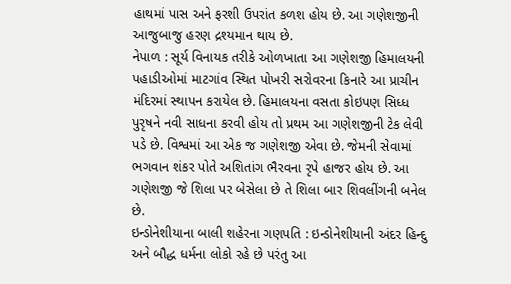હાથમાં પાસ અને ફરશી ઉપરાંત કળશ હોય છે. આ ગણેશજીની આજુબાજુ હરણ દ્રશ્યમાન થાય છે.
નેપાળ : સૂર્ય વિનાયક તરીકે ઓળખાતા આ ગણેશજી હિમાલયની પહાડીઓમાં માટગાંવ સ્થિત પોખરી સરોવરના કિનારે આ પ્રાચીન મંદિરમાં સ્થાપન કરાયેલ છે. હિમાલયના વસતા કોઇપણ સિધ્ધ પુરૃષને નવી સાધના કરવી હોય તો પ્રથમ આ ગણેશજીની ટેક લેવી પડે છે. વિશ્વમાં આ એક જ ગણેશજી એવા છે. જેમની સેવામાં ભગવાન શંકર પોતે અશિતાંગ ભૈરવના રૃપે હાજર હોય છે. આ ગણેશજી જે શિલા પર બેસેલા છે તે શિલા બાર શિવલીંગની બનેલ છે.
ઇન્ડોનેશીયાના બાલી શહેરના ગણપતિ : ઇન્ડોનેશીયાની અંદર હિન્દુ અને બૌદ્ધ ધર્મના લોકો રહે છે પરંતુ આ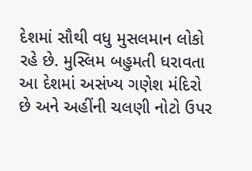દેશમાં સૌથી વધુ મુસલમાન લોકો રહે છે. મુસ્લિમ બહુમતી ધરાવતા આ દેશમાં અસંખ્ય ગણેશ મંદિરો છે અને અહીંની ચલણી નોટો ઉપર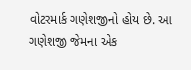વોટરમાર્ક ગણેશજીનો હોય છે. આ ગણેશજી જેમના એક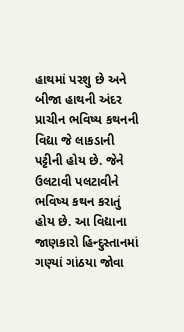હાથમાં પરશુ છે અને બીજા હાથની અંદર પ્રાચીન ભવિષ્ય કથનની વિદ્યા જે લાકડાની પટ્ટીની હોય છે. જેને ઉલટાવી પલટાવીને ભવિષ્ય કથન કરાતું હોય છે. આ વિદ્યાના જાણકારો હિન્દુસ્તાનમાં ગણ્યાં ગાંઠયા જોવા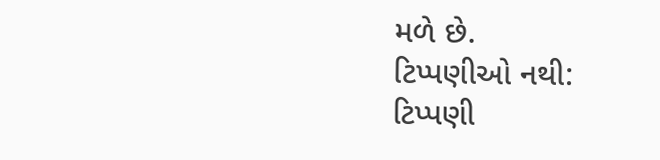મળે છે.
ટિપ્પણીઓ નથી:
ટિપ્પણી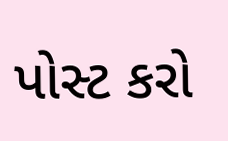પોસ્ટ કરો